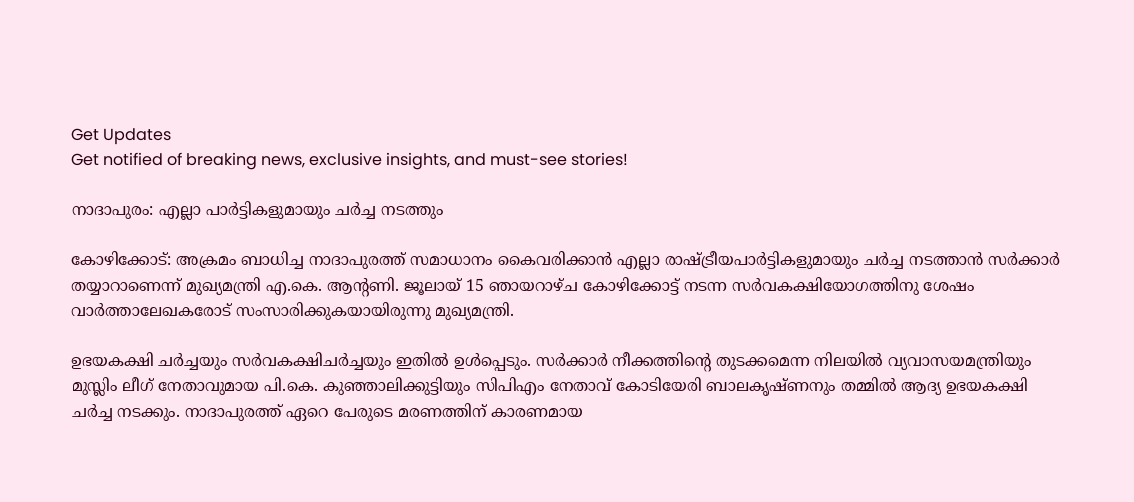Get Updates
Get notified of breaking news, exclusive insights, and must-see stories!

നാദാപുരം: എല്ലാ പാര്‍ട്ടികളുമായും ചര്‍ച്ച നടത്തും

കോഴിക്കോട്: അക്രമം ബാധിച്ച നാദാപുരത്ത് സമാധാനം കൈവരിക്കാന്‍ എല്ലാ രാഷ്ട്രീയപാര്‍ട്ടികളുമായും ചര്‍ച്ച നടത്താന്‍ സര്‍ക്കാര്‍ തയ്യാറാണെന്ന് മുഖ്യമന്ത്രി എ.കെ. ആന്റണി. ജൂലായ് 15 ഞായറാഴ്ച കോഴിക്കോട്ട് നടന്ന സര്‍വകക്ഷിയോഗത്തിനു ശേഷം വാര്‍ത്താലേഖകരോട് സംസാരിക്കുകയായിരുന്നു മുഖ്യമന്ത്രി.

ഉഭയകക്ഷി ചര്‍ച്ചയും സര്‍വകക്ഷിചര്‍ച്ചയും ഇതില്‍ ഉള്‍പ്പെടും. സര്‍ക്കാര്‍ നീക്കത്തിന്റെ തുടക്കമെന്ന നിലയില്‍ വ്യവാസയമന്ത്രിയും മുസ്ലിം ലീഗ് നേതാവുമായ പി.കെ. കുഞ്ഞാലിക്കുട്ടിയും സിപിഎം നേതാവ് കോടിയേരി ബാലകൃഷ്ണനും തമ്മില്‍ ആദ്യ ഉഭയകക്ഷി ചര്‍ച്ച നടക്കും. നാദാപുരത്ത് ഏറെ പേരുടെ മരണത്തിന് കാരണമായ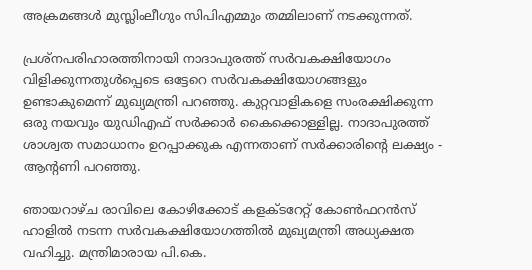അക്രമങ്ങള്‍ മുസ്ലിംലീഗും സിപിഎമ്മും തമ്മിലാണ് നടക്കുന്നത്.

പ്രശ്നപരിഹാരത്തിനായി നാദാപുരത്ത് സര്‍വകക്ഷിയോഗം വിളിക്കുന്നതുള്‍പ്പെടെ ഒട്ടേറെ സര്‍വകക്ഷിയോഗങ്ങളും ഉണ്ടാകുമെന്ന് മുഖ്യമന്ത്രി പറഞ്ഞു. കുറ്റവാളികളെ സംരക്ഷിക്കുന്ന ഒരു നയവും യുഡിഎഫ് സര്‍ക്കാര്‍ കൈക്കൊള്ളില്ല. നാദാപുരത്ത് ശാശ്വത സമാധാനം ഉറപ്പാക്കുക എന്നതാണ് സര്‍ക്കാരിന്റെ ലക്ഷ്യം - ആന്റണി പറഞ്ഞു.

ഞായറാഴ്ച രാവിലെ കോഴിക്കോട് കളക്ടറേറ്റ് കോണ്‍ഫറന്‍സ് ഹാളില്‍ നടന്ന സര്‍വകക്ഷിയോഗത്തില്‍ മുഖ്യമന്ത്രി അധ്യക്ഷത വഹിച്ചു. മന്ത്രിമാരായ പി.കെ.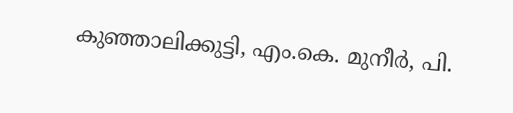കുഞ്ഞാലിക്കുട്ടി, എം.കെ. മുനീര്‍, പി.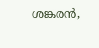ശങ്കരന്‍,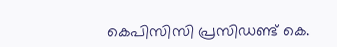കെപിസിസി പ്രസിഡണ്ട് കെ.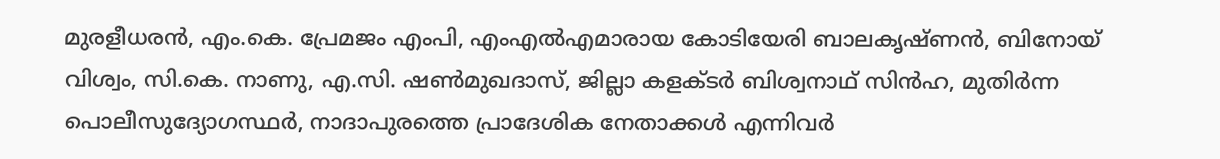മുരളീധരന്‍, എം.കെ. പ്രേമജം എംപി, എംഎല്‍എമാരായ കോടിയേരി ബാലകൃഷ്ണന്‍, ബിനോയ് വിശ്വം, സി.കെ. നാണു, എ.സി. ഷണ്‍മുഖദാസ്, ജില്ലാ കളക്ടര്‍ ബിശ്വനാഥ് സിന്‍ഹ, മുതിര്‍ന്ന പൊലീസുദ്യോഗസ്ഥര്‍, നാദാപുരത്തെ പ്രാദേശിക നേതാക്കള്‍ എന്നിവര്‍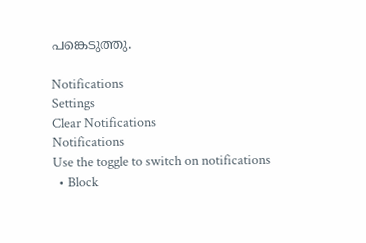പങ്കെടുത്തു.

Notifications
Settings
Clear Notifications
Notifications
Use the toggle to switch on notifications
  • Block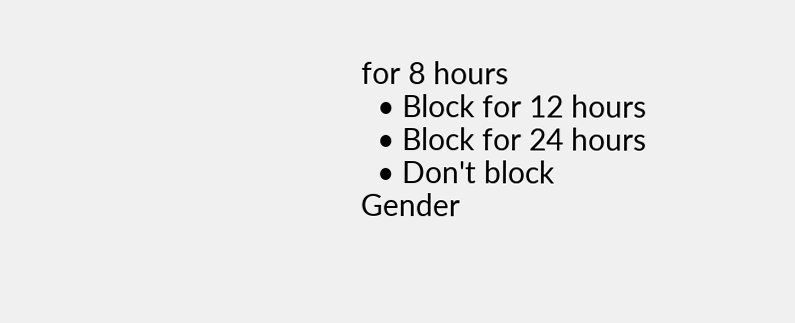for 8 hours
  • Block for 12 hours
  • Block for 24 hours
  • Don't block
Gender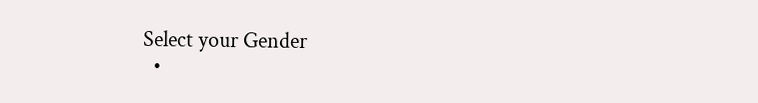Select your Gender
  •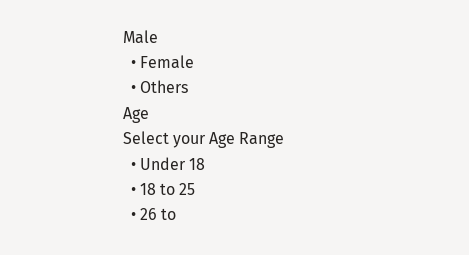Male
  • Female
  • Others
Age
Select your Age Range
  • Under 18
  • 18 to 25
  • 26 to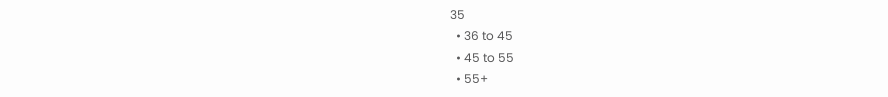35
  • 36 to 45
  • 45 to 55
  • 55+